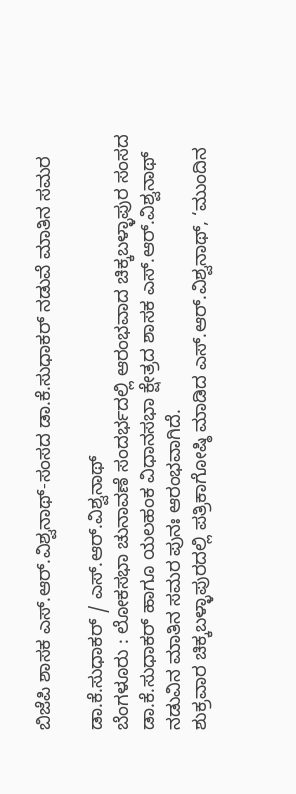ಬಿಜೆಪಿ ಶಾಸಕ ಎಸ್.ಆರ್.ವಿಶ್ವನಾಥ್-ಸಂಸದ ಡಾ.ಕೆ.ಸುಧಾಕರ್ ನಡುವೆ ಮಾತಿನ ಸಮರ

ಡಾ.ಕೆ.ಸುಧಾಕರ್ / ಎಸ್.ಆರ್.ವಿಶ್ವನಾಥ್
ಬೆಂಗಳೂರು : ಲೋಕಸಭಾ ಚುನಾವಣೆ ಸಂದರ್ಭದಲ್ಲಿ ಆರಂಭವಾದ ಚಿಕ್ಕಬಳ್ಳಾಪುರ ಸಂಸದ ಡಾ.ಕೆ.ಸುಧಾಕರ್ ಹಾಗೂ ಯಲಹಂಕ ವಿಧಾನಸಭಾ ಕ್ಷೇತ್ರದ ಶಾಸಕ ಎಸ್.ಆರ್.ವಿಶ್ವನಾಥ್ ನಡುವಿನ ಮಾತಿನ ಸಮರ ಪುನಃ ಆರಂಭವಾಗಿದೆ.
ಶುಕ್ರವಾರ ಚಿಕ್ಕಬಳ್ಳಾಪುರದಲ್ಲಿ ಪತ್ರಿಕಾಗೋಷ್ಠಿ ಮಾಡಿದ ಎಸ್.ಆರ್.ವಿಶ್ವನಾಥ್, ‘ಮುಂದಿನ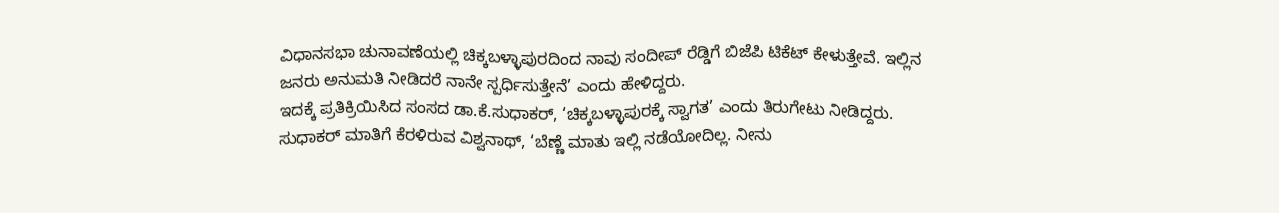ವಿಧಾನಸಭಾ ಚುನಾವಣೆಯಲ್ಲಿ ಚಿಕ್ಕಬಳ್ಳಾಪುರದಿಂದ ನಾವು ಸಂದೀಪ್ ರೆಡ್ಡಿಗೆ ಬಿಜೆಪಿ ಟಿಕೆಟ್ ಕೇಳುತ್ತೇವೆ. ಇಲ್ಲಿನ ಜನರು ಅನುಮತಿ ನೀಡಿದರೆ ನಾನೇ ಸ್ಪರ್ಧಿಸುತ್ತೇನೆ’ ಎಂದು ಹೇಳಿದ್ದರು.
ಇದಕ್ಕೆ ಪ್ರತಿಕ್ರಿಯಿಸಿದ ಸಂಸದ ಡಾ.ಕೆ.ಸುಧಾಕರ್, ‘ಚಿಕ್ಕಬಳ್ಳಾಪುರಕ್ಕೆ ಸ್ವಾಗತ’ ಎಂದು ತಿರುಗೇಟು ನೀಡಿದ್ದರು. ಸುಧಾಕರ್ ಮಾತಿಗೆ ಕೆರಳಿರುವ ವಿಶ್ವನಾಥ್, ‘ಬೆಣ್ಣೆ ಮಾತು ಇಲ್ಲಿ ನಡೆಯೋದಿಲ್ಲ. ನೀನು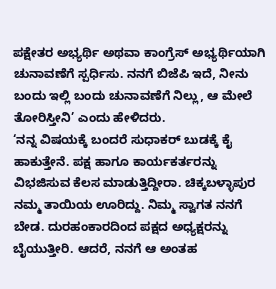ಪಕ್ಷೇತರ ಅಭ್ಯರ್ಥಿ ಅಥವಾ ಕಾಂಗ್ರೆಸ್ ಅಭ್ಯರ್ಥಿಯಾಗಿ ಚುನಾವಣೆಗೆ ಸ್ಪರ್ಧಿಸು. ನನಗೆ ಬಿಜೆಪಿ ಇದೆ, ನೀನು ಬಂದು ಇಲ್ಲಿ ಬಂದು ಚುನಾವಣೆಗೆ ನಿಲ್ಲು, ಆ ಮೇಲೆ ತೋರಿಸ್ತೀನಿ’ ಎಂದು ಹೇಳಿದರು.
‘ನನ್ನ ವಿಷಯಕ್ಕೆ ಬಂದರೆ ಸುಧಾಕರ್ ಬುಡಕ್ಕೆ ಕೈ ಹಾಕುತ್ತೇನೆ. ಪಕ್ಷ ಹಾಗೂ ಕಾರ್ಯಕರ್ತರನ್ನು ವಿಭಜಿಸುವ ಕೆಲಸ ಮಾಡುತ್ತಿದ್ದೀರಾ. ಚಿಕ್ಕಬಳ್ಳಾಪುರ ನಮ್ಮ ತಾಯಿಯ ಊರಿದ್ದು. ನಿಮ್ಮ ಸ್ವಾಗತ ನನಗೆ ಬೇಡ. ದುರಹಂಕಾರದಿಂದ ಪಕ್ಷದ ಅಧ್ಯಕ್ಷರನ್ನು ಬೈಯುತ್ತೀರಿ. ಆದರೆ, ನನಗೆ ಆ ಅಂತಹ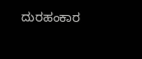ದುರಹಂಕಾರ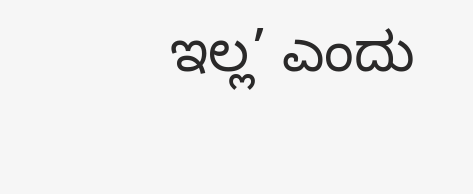ಇಲ್ಲ’ ಎಂದು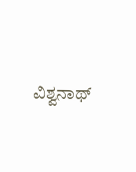ವಿಶ್ವನಾಥ್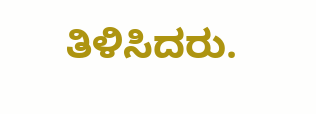ತಿಳಿಸಿದರು.